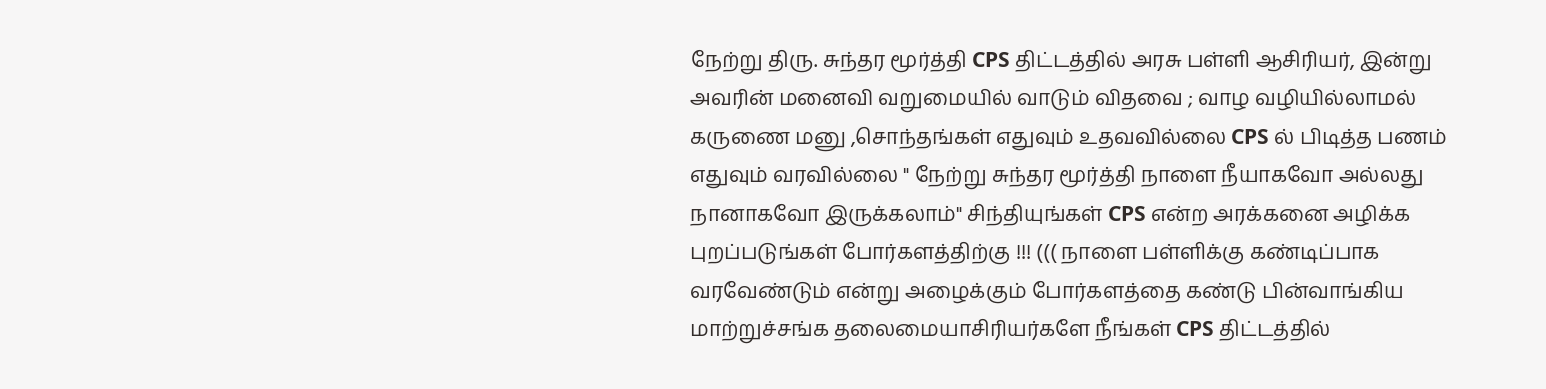நேற்று திரு. சுந்தர மூர்த்தி CPS திட்டத்தில் அரசு பள்ளி ஆசிரியர், இன்று அவரின் மனைவி வறுமையில் வாடும் விதவை ; வாழ வழியில்லாமல் கருணை மனு ,சொந்தங்கள் எதுவும் உதவவில்லை CPS ல் பிடித்த பணம் எதுவும் வரவில்லை " நேற்று சுந்தர மூர்த்தி நாளை நீயாகவோ அல்லது நானாகவோ இருக்கலாம்" சிந்தியுங்கள் CPS என்ற அரக்கனை அழிக்க புறப்படுங்கள் போர்களத்திற்கு !!! ((( நாளை பள்ளிக்கு கண்டிப்பாக வரவேண்டும் என்று அழைக்கும் போர்களத்தை கண்டு பின்வாங்கிய மாற்றுச்சங்க தலைமையாசிரியர்களே நீங்கள் CPS திட்டத்தில்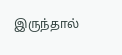இருந்தால்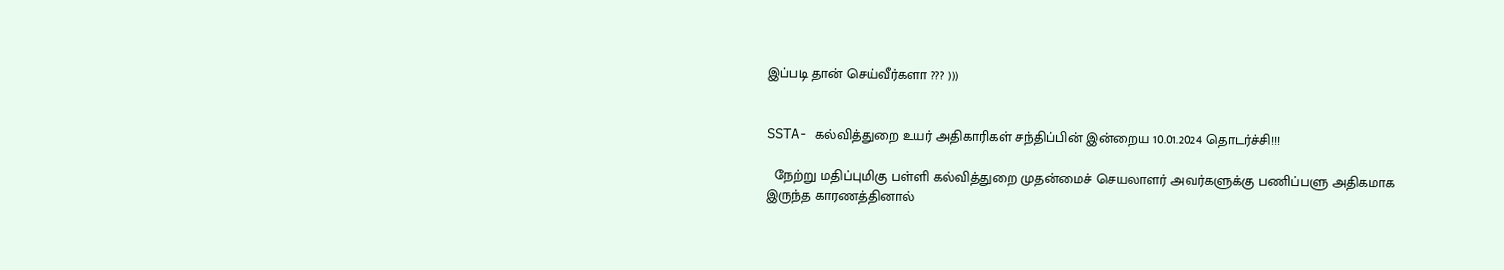இப்படி தான் செய்வீர்களா ??? )))


SSTA- கல்வித்துறை உயர் அதிகாரிகள் சந்திப்பின் இன்றைய 10.01.2024 தொடர்ச்சி!!!

  நேற்று மதிப்புமிகு பள்ளி கல்வித்துறை முதன்மைச் செயலாளர் அவர்களுக்கு பணிப்பளு அதிகமாக இருந்த காரணத்தினால்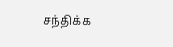சந்திக்க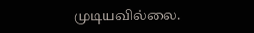முடியவில்லை.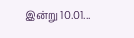இன்று 10.01...